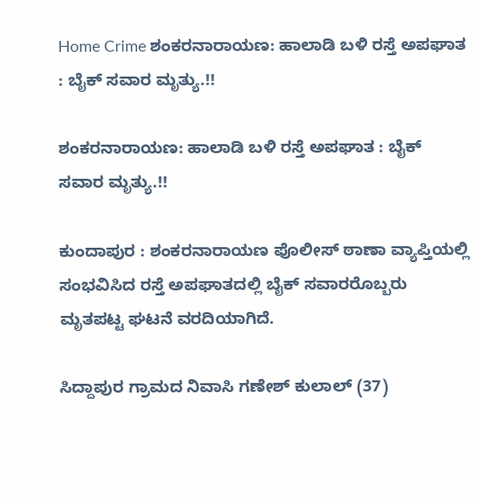Home Crime ಶಂಕರನಾರಾಯಣ: ಹಾಲಾಡಿ ಬಳಿ ರಸ್ತೆ ಅಪಘಾತ : ಬೈಕ್ ಸವಾರ ಮೃತ್ಯು.!!

ಶಂಕರನಾರಾಯಣ: ಹಾಲಾಡಿ ಬಳಿ ರಸ್ತೆ ಅಪಘಾತ : ಬೈಕ್ ಸವಾರ ಮೃತ್ಯು.!!

ಕುಂದಾಪುರ : ಶಂಕರನಾರಾಯಣ ಪೊಲೀಸ್ ಠಾಣಾ ವ್ಯಾಪ್ತಿಯಲ್ಲಿ ಸಂಭವಿಸಿದ ರಸ್ತೆ ಅಪಘಾತದಲ್ಲಿ ಬೈಕ್ ಸವಾರರೊಬ್ಬರು ಮೃತಪಟ್ಟ ಘಟನೆ ವರದಿಯಾಗಿದೆ.

ಸಿದ್ದಾಪುರ ಗ್ರಾಮದ ನಿವಾಸಿ ಗಣೇಶ್ ಕುಲಾಲ್ (37)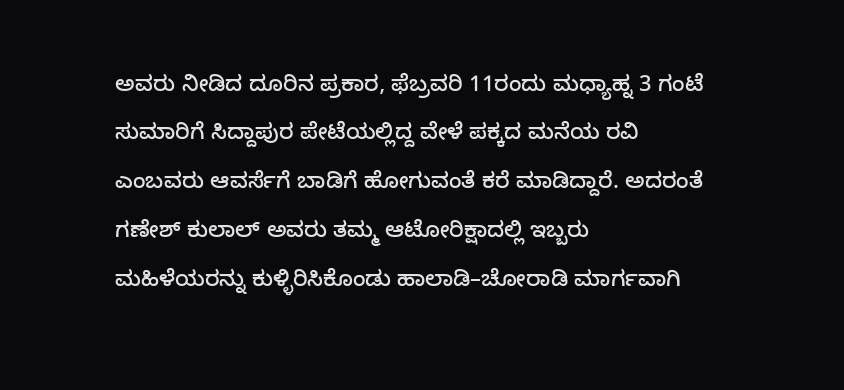ಅವರು ನೀಡಿದ ದೂರಿನ ಪ್ರಕಾರ, ಫೆಬ್ರವರಿ 11ರಂದು ಮಧ್ಯಾಹ್ನ 3 ಗಂಟೆ ಸುಮಾರಿಗೆ ಸಿದ್ದಾಪುರ ಪೇಟೆಯಲ್ಲಿದ್ದ ವೇಳೆ ಪಕ್ಕದ ಮನೆಯ ರವಿ ಎಂಬವರು ಆವರ್ಸೆಗೆ ಬಾಡಿಗೆ ಹೋಗುವಂತೆ ಕರೆ ಮಾಡಿದ್ದಾರೆ. ಅದರಂತೆ ಗಣೇಶ್ ಕುಲಾಲ್ ಅವರು ತಮ್ಮ ಆಟೋರಿಕ್ಷಾದಲ್ಲಿ ಇಬ್ಬರು ಮಹಿಳೆಯರನ್ನು ಕುಳ್ಳಿರಿಸಿಕೊಂಡು ಹಾಲಾಡಿ–ಚೋರಾಡಿ ಮಾರ್ಗವಾಗಿ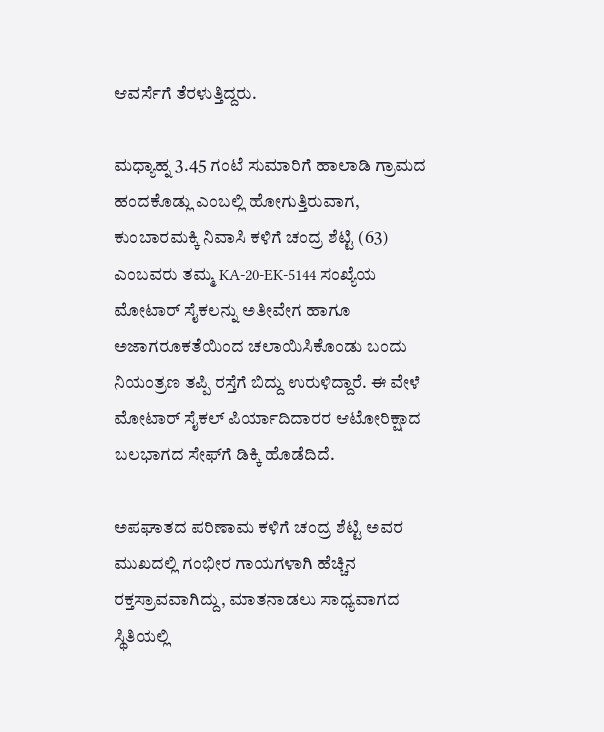ಆವರ್ಸೆಗೆ ತೆರಳುತ್ತಿದ್ದರು.

ಮಧ್ಯಾಹ್ನ 3.45 ಗಂಟೆ ಸುಮಾರಿಗೆ ಹಾಲಾಡಿ ಗ್ರಾಮದ ಹಂದಕೊಡ್ಲು ಎಂಬಲ್ಲಿ ಹೋಗುತ್ತಿರುವಾಗ, ಕುಂಬಾರಮಕ್ಕಿ ನಿವಾಸಿ ಕಳಿಗೆ ಚಂದ್ರ ಶೆಟ್ಟಿ (63) ಎಂಬವರು ತಮ್ಮ KA-20-EK-5144 ಸಂಖ್ಯೆಯ ಮೋಟಾರ್ ಸೈಕಲನ್ನು ಅತೀವೇಗ ಹಾಗೂ ಅಜಾಗರೂಕತೆಯಿಂದ ಚಲಾಯಿಸಿಕೊಂಡು ಬಂದು ನಿಯಂತ್ರಣ ತಪ್ಪಿ ರಸ್ತೆಗೆ ಬಿದ್ದು ಉರುಳಿದ್ದಾರೆ. ಈ ವೇಳೆ ಮೋಟಾರ್ ಸೈಕಲ್ ಪಿರ್ಯಾದಿದಾರರ ಆಟೋರಿಕ್ಷಾದ ಬಲಭಾಗದ ಸೇಫ್‌ಗೆ ಡಿಕ್ಕಿ ಹೊಡೆದಿದೆ.

ಅಪಘಾತದ ಪರಿಣಾಮ ಕಳಿಗೆ ಚಂದ್ರ ಶೆಟ್ಟಿ ಅವರ ಮುಖದಲ್ಲಿ ಗಂಭೀರ ಗಾಯಗಳಾಗಿ ಹೆಚ್ಚಿನ ರಕ್ತಸ್ರಾವವಾಗಿದ್ದು, ಮಾತನಾಡಲು ಸಾಧ್ಯವಾಗದ ಸ್ಥಿತಿಯಲ್ಲಿ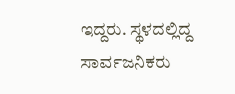ಇದ್ದರು. ಸ್ಥಳದಲ್ಲಿದ್ದ ಸಾರ್ವಜನಿಕರು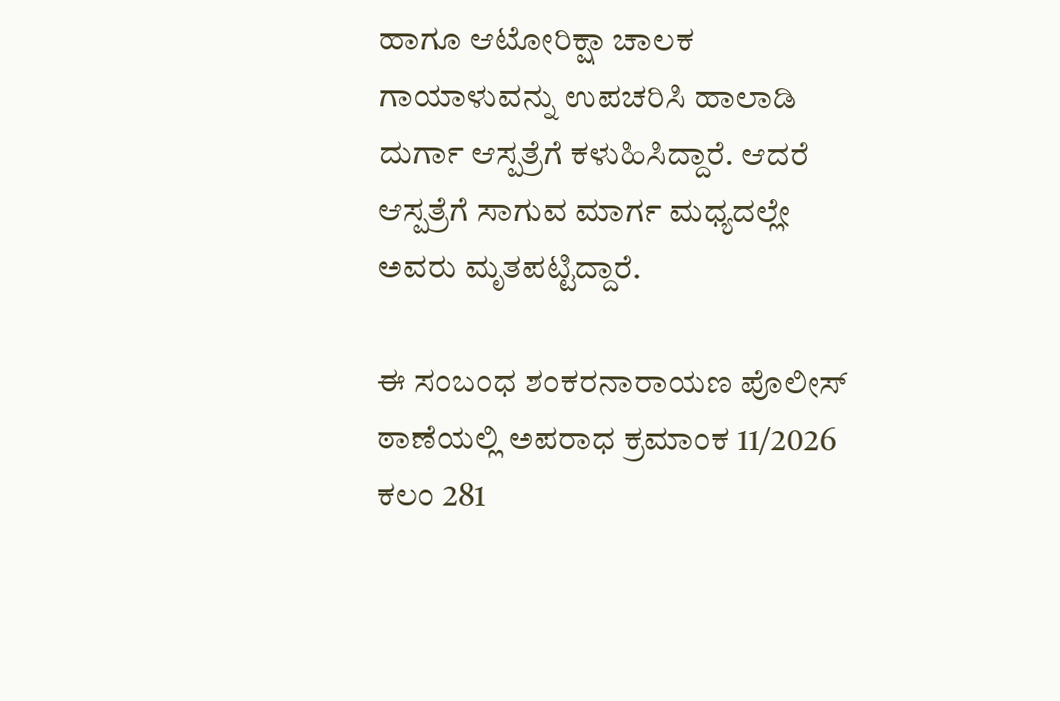ಹಾಗೂ ಆಟೋರಿಕ್ಷಾ ಚಾಲಕ ಗಾಯಾಳುವನ್ನು ಉಪಚರಿಸಿ ಹಾಲಾಡಿ ದುರ್ಗಾ ಆಸ್ಪತ್ರೆಗೆ ಕಳುಹಿಸಿದ್ದಾರೆ. ಆದರೆ ಆಸ್ಪತ್ರೆಗೆ ಸಾಗುವ ಮಾರ್ಗ ಮಧ್ಯದಲ್ಲೇ ಅವರು ಮೃತಪಟ್ಟಿದ್ದಾರೆ.

ಈ ಸಂಬಂಧ ಶಂಕರನಾರಾಯಣ ಪೊಲೀಸ್ ಠಾಣೆಯಲ್ಲಿ ಅಪರಾಧ ಕ್ರಮಾಂಕ 11/2026 ಕಲಂ 281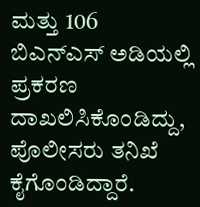ಮತ್ತು 106 ಬಿಎನ್‌ಎಸ್ ಅಡಿಯಲ್ಲಿ ಪ್ರಕರಣ ದಾಖಲಿಸಿಕೊಂಡಿದ್ದು, ಪೊಲೀಸರು ತನಿಖೆ ಕೈಗೊಂಡಿದ್ದಾರೆ.